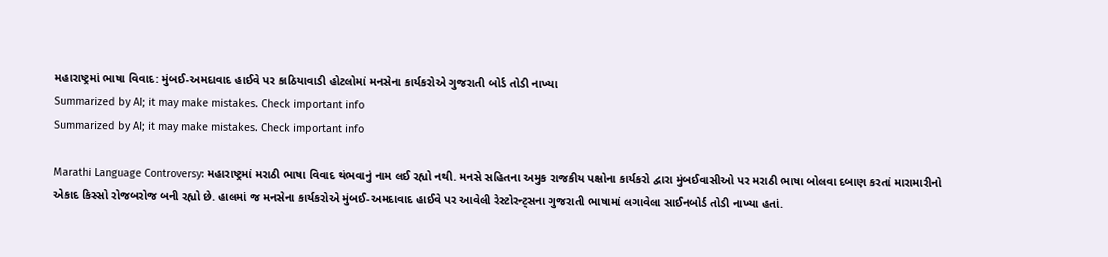મહારાષ્ટ્રમાં ભાષા વિવાદ: મુંબઈ-અમદાવાદ હાઈવે પર કાઠિયાવાડી હોટલોમાં મનસેના કાર્યકરોએ ગુજરાતી બોર્ડ તોડી નાખ્યા
Summarized by AI; it may make mistakes. Check important info
Summarized by AI; it may make mistakes. Check important info

Marathi Language Controversy: મહારાષ્ટ્રમાં મરાઠી ભાષા વિવાદ થંભવાનું નામ લઈ રહ્યો નથી. મનસે સહિતના અમુક રાજકીય પક્ષોના કાર્યકરો દ્વારા મુંબઈવાસીઓ પર મરાઠી ભાષા બોલવા દબાણ કરતાં મારામારીનો એકાદ કિસ્સો રોજબરોજ બની રહ્યો છે. હાલમાં જ મનસેના કાર્યકરોએ મુંબઈ-અમદાવાદ હાઈવે પર આવેલી રેસ્ટોરન્ટ્સના ગુજરાતી ભાષામાં લગાવેલા સાઈનબોર્ડ તોડી નાખ્યા હતાં.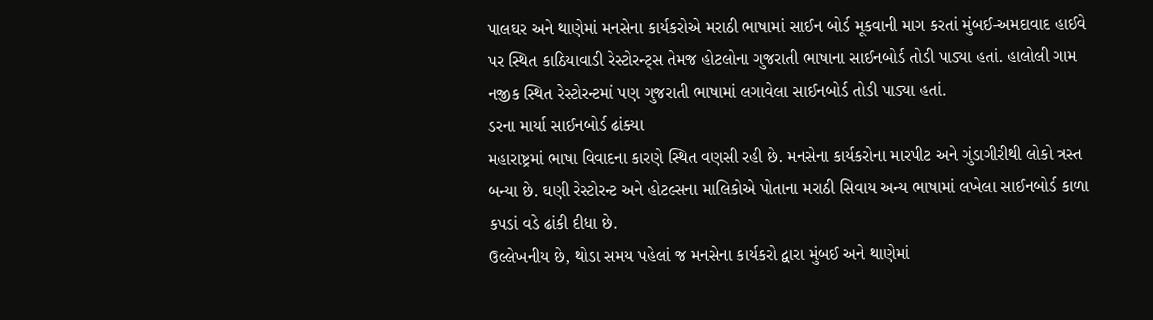પાલઘર અને થાણેમાં મનસેના કાર્યકરોએ મરાઠી ભાષામાં સાઈન બોર્ડ મૂકવાની માગ કરતાં મુંબઈ-અમદાવાદ હાઈવે પર સ્થિત કાઠિયાવાડી રેસ્ટોરન્ટ્સ તેમજ હોટલોના ગુજરાતી ભાષાના સાઈનબોર્ડ તોડી પાડ્યા હતાં. હાલોલી ગામ નજીક સ્થિત રેસ્ટોરન્ટમાં પણ ગુજરાતી ભાષામાં લગાવેલા સાઈનબોર્ડ તોડી પાડ્યા હતાં.
ડરના માર્યા સાઈનબોર્ડ ઢાંક્યા
મહારાષ્ટ્રમાં ભાષા વિવાદના કારણે સ્થિત વણસી રહી છે. મનસેના કાર્યકરોના મારપીટ અને ગુંડાગીરીથી લોકો ત્રસ્ત બન્યા છે. ઘણી રેસ્ટોરન્ટ અને હોટલ્સના માલિકોએ પોતાના મરાઠી સિવાય અન્ય ભાષામાં લખેલા સાઈનબોર્ડ કાળા કપડાં વડે ઢાંકી દીધા છે.
ઉલ્લેખનીય છે, થોડા સમય પહેલાં જ મનસેના કાર્યકરો દ્વારા મુંબઈ અને થાણેમાં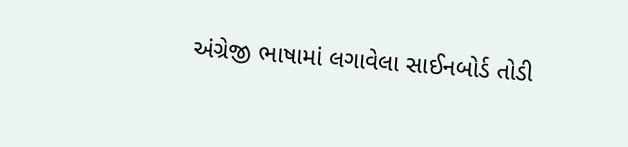અંગ્રેજી ભાષામાં લગાવેલા સાઈનબોર્ડ તોડી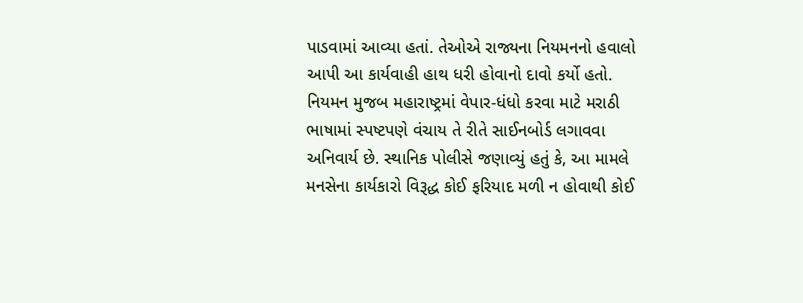પાડવામાં આવ્યા હતાં. તેઓએ રાજ્યના નિયમનનો હવાલો આપી આ કાર્યવાહી હાથ ધરી હોવાનો દાવો કર્યો હતો. નિયમન મુજબ મહારાષ્ટ્રમાં વેપાર-ધંધો કરવા માટે મરાઠી ભાષામાં સ્પષ્ટપણે વંચાય તે રીતે સાઈનબોર્ડ લગાવવા અનિવાર્ય છે. સ્થાનિક પોલીસે જણાવ્યું હતું કે, આ મામલે મનસેના કાર્યકારો વિરૂદ્ધ કોઈ ફરિયાદ મળી ન હોવાથી કોઈ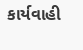કાર્યવાહી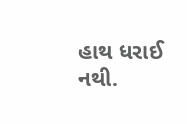હાથ ધરાઈ નથી.